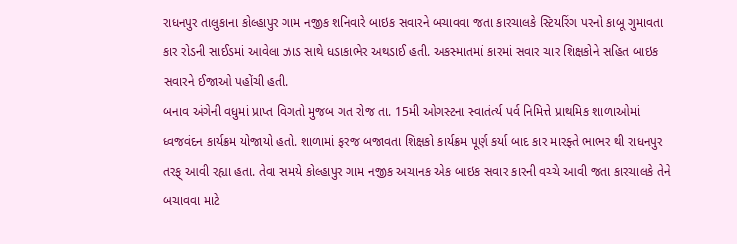રાધનપુર તાલુકાના કોલ્હાપુર ગામ નજીક શનિવારે બાઇક સવારને બચાવવા જતા કારચાલકે સ્ટિયરિંગ પરનો કાબૂ ગુમાવતા કાર રોડની સાઈડમાં આવેલા ઝાડ સાથે ધડાકાભેર અથડાઈ હતી. અકસ્માતમાં કારમાં સવાર ચાર શિક્ષકોને સહિત બાઇક સવારને ઈજાઓ પહોંચી હતી.
બનાવ અંગેની વધુમાં પ્રાપ્ત વિગતો મુજબ ગત રોજ તા. 15મી ઓગસ્ટના સ્વાતંર્ત્ય પર્વ નિમિત્તે પ્રાથમિક શાળાઓમાં ધ્વજવંદન કાર્યક્રમ યોજાયો હતો. શાળામાં ફરજ બજાવતા શિક્ષકો કાર્યક્રમ પૂર્ણ કર્યા બાદ કાર મારફ્તે ભાભર થી રાધનપુર તરફ્ આવી રહ્યા હતા. તેવા સમયે કોલ્હાપુર ગામ નજીક અચાનક એક બાઇક સવાર કારની વચ્ચે આવી જતા કારચાલકે તેને બચાવવા માટે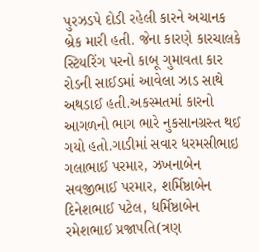પુરઝડપે દોડી રહેલી કારને અચાનક બ્રેક મારી હતી. જેના કારણે કારચાલકે સ્ટિયરિંગ પરનો કાબૂ ગુમાવતા કાર રોડની સાઈડમાં આવેલા ઝાડ સાથે અથડાઈ હતી.અકસ્મતમાં કારનો આગળનો ભાગ ભારે નુકસાનગ્રસ્ત થઈ ગયો હતો.ગાડીમાં સવાર ધરમસીભાઇ ગલાભાઈ પરમાર, ઝખનાબેન સવજીભાઈ પરમાર, શર્મિષ્ઠાબેન દિનેશભાઈ પટેલ, ધર્મિષ્ઠાબેન રમેશભાઈ પ્રજાપતિ(ત્રણ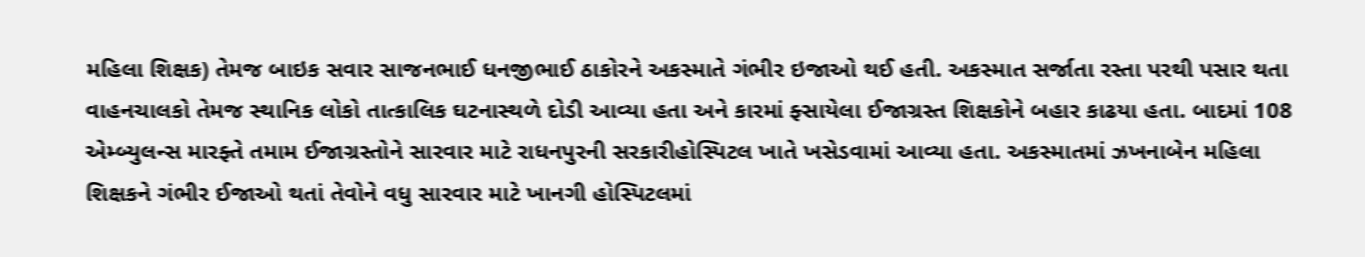મહિલા શિક્ષક) તેમજ બાઇક સવાર સાજનભાઈ ધનજીભાઈ ઠાકોરને અકસ્માતે ગંભીર ઇજાઓ થઈ હતી. અકસ્માત સર્જાતા રસ્તા પરથી પસાર થતા વાહનચાલકો તેમજ સ્થાનિક લોકો તાત્કાલિક ઘટનાસ્થળે દોડી આવ્યા હતા અને કારમાં ફ્સાયેલા ઈજાગ્રસ્ત શિક્ષકોને બહાર કાઢયા હતા. બાદમાં 108 એમ્બ્યુલન્સ મારફ્તે તમામ ઈજાગ્રસ્તોને સારવાર માટે રાધનપુરની સરકારીહોસ્પિટલ ખાતે ખસેડવામાં આવ્યા હતા. અકસ્માતમાં ઝખનાબેન મહિલા શિક્ષકને ગંભીર ઈજાઓ થતાં તેવોને વધુ સારવાર માટે ખાનગી હોસ્પિટલમાં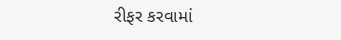રીફર કરવામાં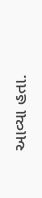આવ્યા હતા.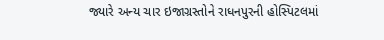જ્યારે અન્ય ચાર ઇજાગ્રસ્તોને રાધનપુરની હોસ્પિટલમાં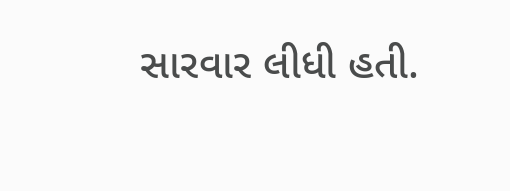સારવાર લીધી હતી.